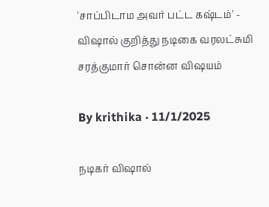'சாப்பிடாம அவர் பட்ட கஷ்டம்' - விஷால் குறித்து நடிகை வரலட்சுமி சரத்குமார் சொன்ன விஷயம்

By krithika · 11/1/2025

நடிகர் விஷால்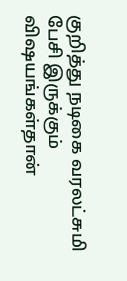குறித்து நடிகை வரலட்சுமி பேசி இருக்கும் விஷயங்கள்தான்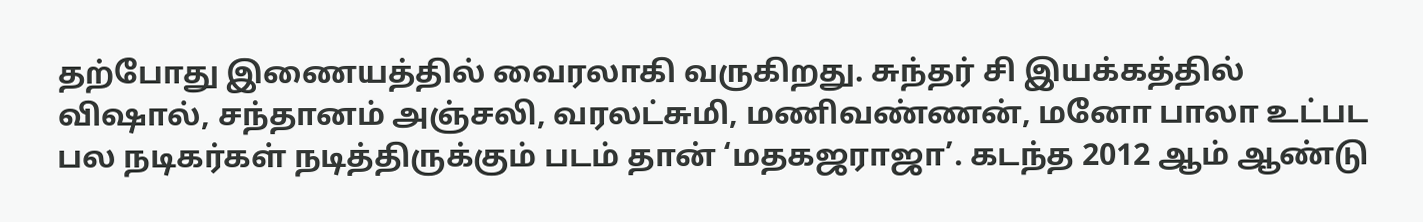தற்போது இணையத்தில் வைரலாகி வருகிறது. சுந்தர் சி இயக்கத்தில் விஷால், சந்தானம் அஞ்சலி, வரலட்சுமி, மணிவண்ணன், மனோ பாலா உட்பட பல நடிகர்கள் நடித்திருக்கும் படம் தான் ‘மதகஜராஜா’. கடந்த 2012 ஆம் ஆண்டு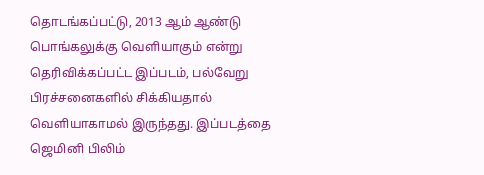தொடங்கப்பட்டு, 2013 ஆம் ஆண்டு பொங்கலுக்கு வெளியாகும் என்று தெரிவிக்கப்பட்ட இப்படம், பல்வேறு பிரச்சனைகளில் சிக்கியதால் வெளியாகாமல் இருந்தது. இப்படத்தை ஜெமினி பிலிம்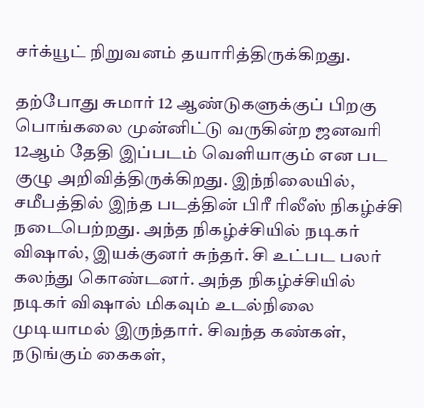சர்க்யூட் நிறுவனம் தயாரித்திருக்கிறது.

தற்போது சுமார் 12 ஆண்டுகளுக்குப் பிறகு பொங்கலை முன்னிட்டு வருகின்ற ஜனவரி 12ஆம் தேதி இப்படம் வெளியாகும் என பட குழு அறிவித்திருக்கிறது. இந்நிலையில், சமீபத்தில் இந்த படத்தின் பிரீ ரிலீஸ் நிகழ்ச்சி நடைபெற்றது. அந்த நிகழ்ச்சியில் நடிகர் விஷால், இயக்குனர் சுந்தர்‌. சி உட்பட பலர் கலந்து கொண்டனர். அந்த நிகழ்ச்சியில் நடிகர் விஷால் மிகவும் உடல்நிலை முடியாமல் இருந்தார். சிவந்த கண்கள், நடுங்கும் கைகள்,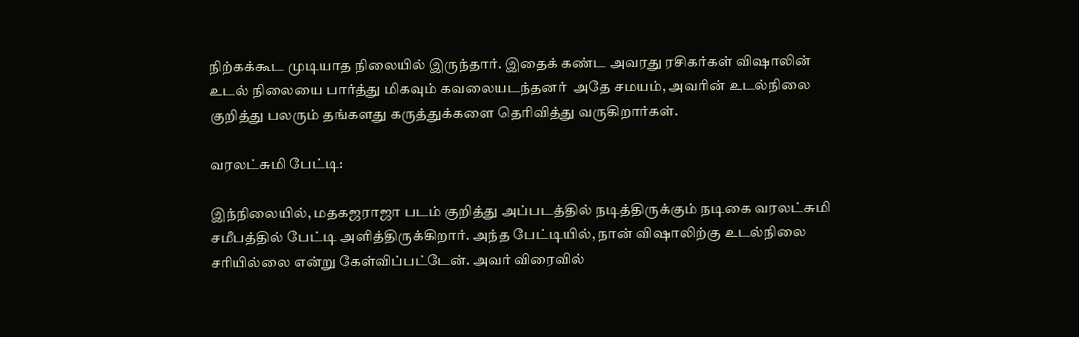நிற்கக்கூட முடியாத நிலையில் இருந்தார். இதைக் கண்ட அவரது ரசிகர்கள் விஷாலின் உடல் நிலையை பார்த்து மிகவும் கவலையடந்தனர் ‌ அதே சமயம், அவரின் உடல்நிலை குறித்து பலரும் தங்களது கருத்துக்களை தெரிவித்து வருகிறார்கள்.

வரலட்சுமி பேட்டி:

இந்நிலையில், மதகஜராஜா படம் குறித்து அப்படத்தில் நடித்திருக்கும் நடிகை வரலட்சுமி சமீபத்தில் பேட்டி அளித்திருக்கிறார். அந்த பேட்டியில், நான் விஷாலிற்கு உடல்நிலை சரியில்லை என்று கேள்விப்பட்டேன். அவர் விரைவில்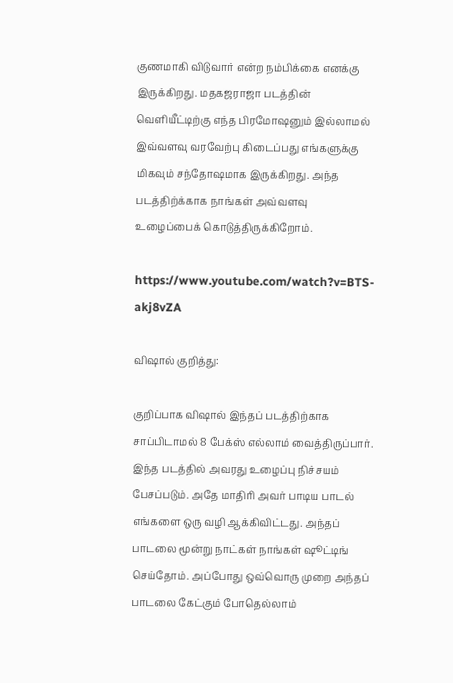குணமாகி விடுவார் என்ற நம்பிக்கை எனக்கு இருக்கிறது. மதகஜராஜா படத்தின் வெளியீட்டிற்கு எந்த பிரமோஷனும் இல்லாமல் இவ்வளவு வரவேற்பு கிடைப்பது எங்களுக்கு மிகவும் சந்தோஷமாக இருக்கிறது. அந்த படத்திற்க்காக நாங்கள் அவ்வளவு உழைப்பைக் கொடுத்திருக்கிறோம்.

https://www.youtube.com/watch?v=BTS-akj8vZA

விஷால் குறித்து:

குறிப்பாக விஷால் இந்தப் படத்திற்காக சாப்பிடாமல் 8 பேக்ஸ் எல்லாம் வைத்திருப்பார். இந்த படத்தில் அவரது உழைப்பு நிச்சயம் பேசப்படும். அதே மாதிரி அவர் பாடிய பாடல் எங்களை ஒரு வழி ஆக்கிவிட்டது. அந்தப் பாடலை மூன்று நாட்கள் நாங்கள் ஷூட்டிங் செய்தோம். அப்போது ஒவ்வொரு முறை அந்தப் பாடலை கேட்கும் போதெல்லாம்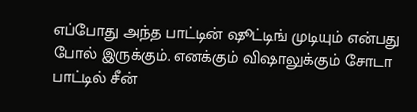எப்போது அந்த பாட்டின் ஷூட்டிங் முடியும் என்பது போல் இருக்கும். எனக்கும் விஷாலுக்கும் சோடா பாட்டில் சீன்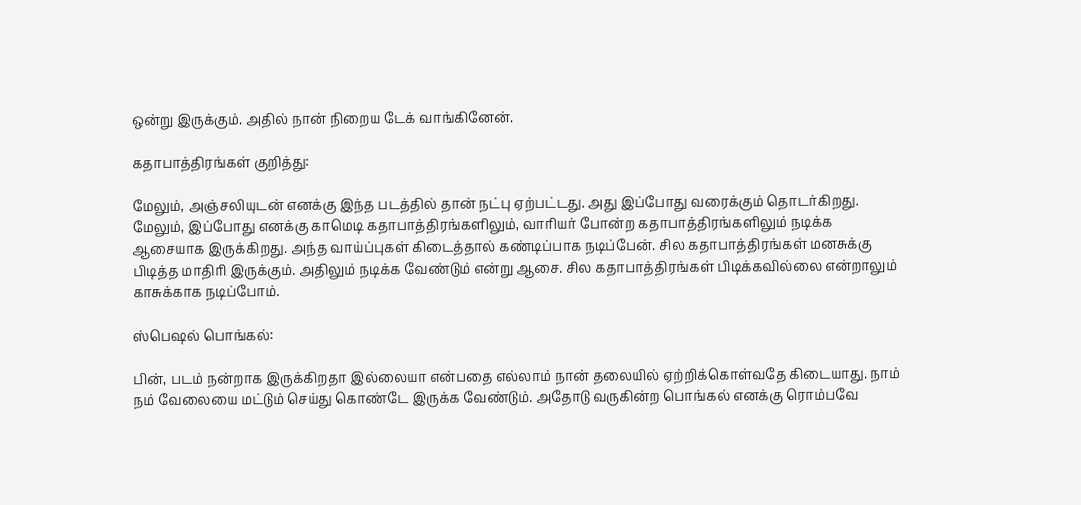ஒன்று இருக்கும். அதில் நான் நிறைய டேக் வாங்கினேன்.

கதாபாத்திரங்கள் குறித்து:

மேலும், அஞ்சலியுடன் எனக்கு இந்த படத்தில் தான் நட்பு ஏற்பட்டது. அது இப்போது வரைக்கும் தொடர்கிறது. மேலும், இப்போது எனக்கு காமெடி கதாபாத்திரங்களிலும், வாரியர் போன்ற கதாபாத்திரங்களிலும் நடிக்க ஆசையாக இருக்கிறது. அந்த வாய்ப்புகள் கிடைத்தால் கண்டிப்பாக நடிப்பேன். சில கதாபாத்திரங்கள் மனசுக்கு பிடித்த மாதிரி இருக்கும். அதிலும் நடிக்க வேண்டும் என்று ஆசை. சில கதாபாத்திரங்கள் பிடிக்கவில்லை என்றாலும் காசுக்காக நடிப்போம்.

ஸ்பெஷல் பொங்கல்:

பின், படம் நன்றாக இருக்கிறதா இல்லையா என்பதை எல்லாம் நான் தலையில் ஏற்றிக்கொள்வதே கிடையாது. நாம் நம் வேலையை மட்டும் செய்து கொண்டே இருக்க வேண்டும். அதோடு வருகின்ற பொங்கல் எனக்கு ரொம்பவே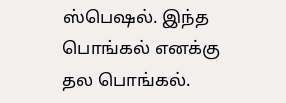ஸ்பெஷல். இந்த பொங்கல் எனக்கு தல பொங்கல்.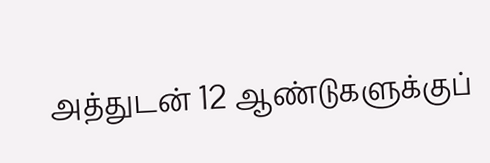அத்துடன் 12 ஆண்டுகளுக்குப்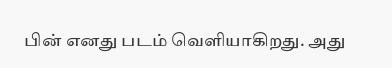பின் எனது படம் வெளியாகிறது. அது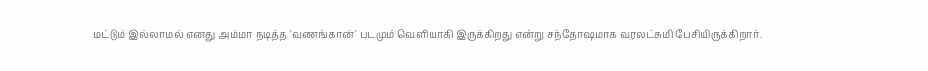மட்டும் இல்லாமல் எனது அம்மா நடித்த 'வணங்கான்' படமும் வெளியாகி இருக்கிறது என்று சந்தோஷமாக வரலட்சுமி பேசியிருக்கிறார்.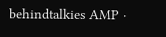behindtalkies AMP ·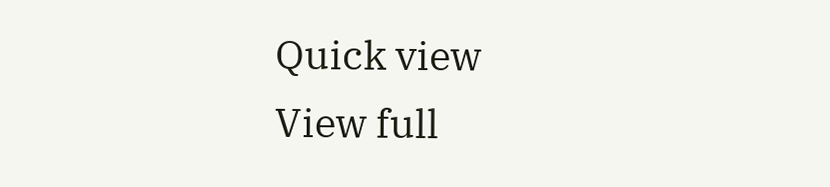Quick view
View full